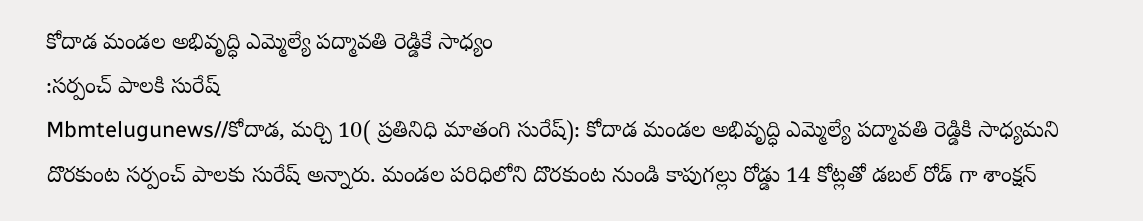కోదాడ మండల అభివృద్ధి ఎమ్మెల్యే పద్మావతి రెడ్డికే సాధ్యం
:సర్పంచ్ పాలకి సురేష్
Mbmtelugunews//కోదాడ, మర్చి 10( ప్రతినిధి మాతంగి సురేష్): కోదాడ మండల అభివృద్ధి ఎమ్మెల్యే పద్మావతి రెడ్డికి సాధ్యమని దొరకుంట సర్పంచ్ పాలకు సురేష్ అన్నారు. మండల పరిధిలోని దొరకుంట నుండి కాపుగల్లు రోడ్డు 14 కోట్లతో డబల్ రోడ్ గా శాంక్షన్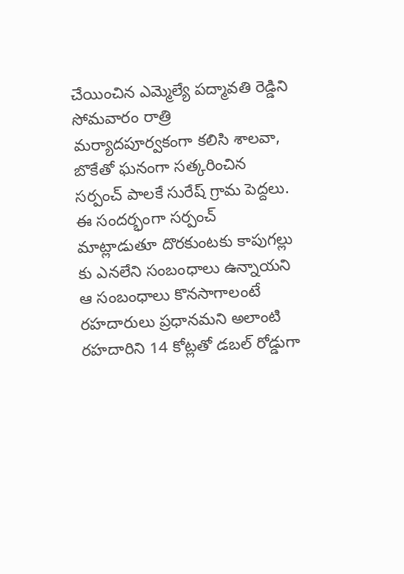చేయించిన ఎమ్మెల్యే పద్మావతి రెడ్డిని సోమవారం రాత్రి మర్యాదపూర్వకంగా కలిసి శాలవా, బొకేతో ఘనంగా సత్కరించిన సర్పంచ్ పాలకే సురేష్ గ్రామ పెద్దలు. ఈ సందర్భంగా సర్పంచ్ మాట్లాడుతూ దొరకుంటకు కాపుగల్లు కు ఎనలేని సంబంధాలు ఉన్నాయని ఆ సంబంధాలు కొనసాగాలంటే రహదారులు ప్రధానమని అలాంటి రహదారిని 14 కోట్లతో డబల్ రోడ్డుగా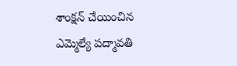శాంక్షన్ చేయించిన ఎమ్మెల్యే పద్మావతి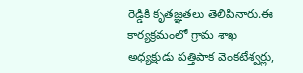రెడ్డికి కృతజ్ఞతలు తెలిపినారు.ఈ కార్యక్రమంలో గ్రామ శాఖ అధ్యక్షుడు పత్తిపాక వెంకటేశ్వర్లు,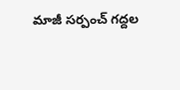మాజీ సర్పంచ్ గద్దల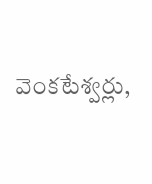వెంకటేశ్వర్లు,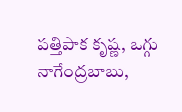పత్తిపాక కృష్ణ, ఒగ్గు నాగేంద్రబాబు,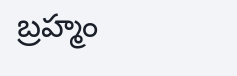బ్రహ్మం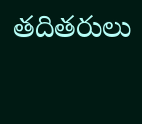తదితరులు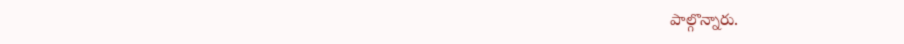పాల్గొన్నారు.